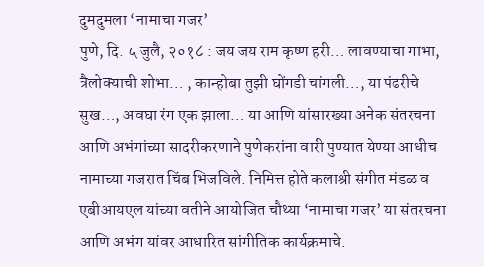दुमदुमला ‘नामाचा गजर’
पुणे, दि. ५ जुलै, २०१८ : जय जय राम कृष्ण हरी… लावण्याचा गाभा, त्रैलोक्याची शोभा… , कान्होबा तुझी घोंगडी चांगली…, या पंढरीचे सुख…, अवघा रंग एक झाला… या आणि यांसारख्या अनेक संतरचना आणि अभंगांच्या सादरीकरणाने पुणेकरांना वारी पुण्यात येण्या आधीच नामाच्या गजरात चिंब भिजविले. निमित्त होते कलाश्री संगीत मंडळ व एबीआयएल यांच्या वतीने आयोजित चौथ्या ‘नामाचा गजर’ या संतरचना आणि अभंग यांवर आधारित सांगीतिक कार्यक्रमाचे.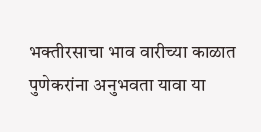भक्तीरसाचा भाव वारीच्या काळात पुणेकरांना अनुभवता यावा या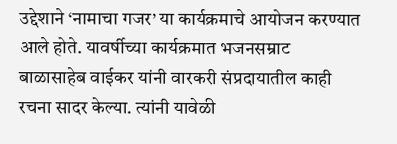उद्देशाने ‘नामाचा गजर’ या कार्यक्रमाचे आयोजन करण्यात आले होते. यावर्षीच्या कार्यक्रमात भजनसम्राट बाळासाहेब वाईकर यांनी वारकरी संप्रदायातील काही रचना सादर केल्या. त्यांनी यावेळी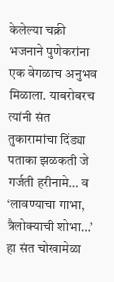केलेल्या चक्री भजनाने पुणेकरांना एक वेगळाच अनुभव मिळाला. याबरोबरच त्यांनी संत तुकारामांचा दिंड्या पताका झळकती जे गर्जती हरीनामे… व ‘लावण्याचा गाभा, त्रैलोक्याची शोभा…’ हा संत चोखामेळा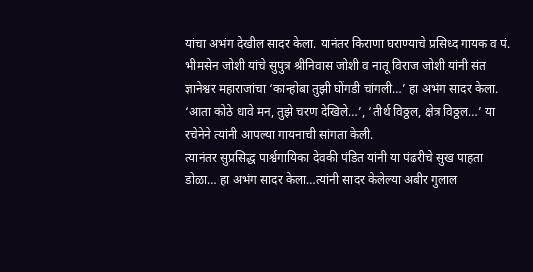यांचा अभंग देखील सादर केला. यानंतर किराणा घराण्याचे प्रसिध्द गायक व पं. भीमसेन जोशी यांचे सुपुत्र श्रीनिवास जोशी व नातू विराज जोशी यांनी संत ज्ञानेश्वर महाराजांचा ‘कान्होबा तुझी घोंगडी चांगली…’ हा अभंग सादर केला. ‘आता कोठे धावे मन, तुझे चरण देखिले…’, ‘तीर्थ विठ्ठल, क्षेत्र विठ्ठल…’ या रचेनेने त्यांनी आपल्या गायनाची सांगता केली.
त्यानंतर सुप्रसिद्ध पार्श्वगायिका देवकी पंडित यांनी या पंढरीचे सुख पाहता डोळा… हा अभंग सादर केला…त्यांनी सादर केलेल्या अबीर गुलाल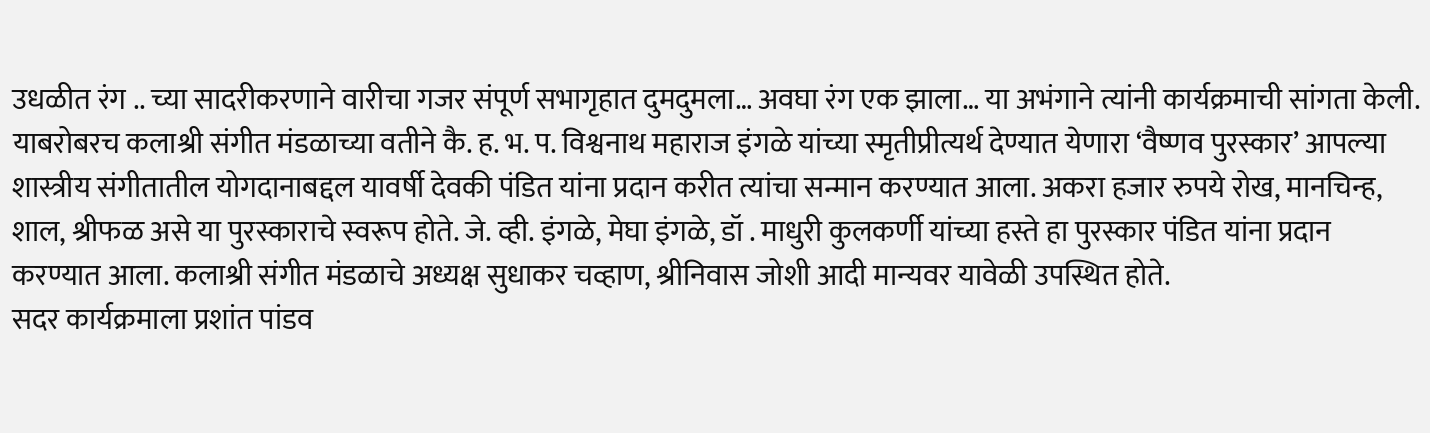उधळीत रंग .. च्या सादरीकरणाने वारीचा गजर संपूर्ण सभागृहात दुमदुमला… अवघा रंग एक झाला… या अभंगाने त्यांनी कार्यक्रमाची सांगता केली.
याबरोबरच कलाश्री संगीत मंडळाच्या वतीने कै. ह. भ. प. विश्वनाथ महाराज इंगळे यांच्या स्मृतीप्रीत्यर्थ देण्यात येणारा ‘वैष्णव पुरस्कार’ आपल्या शास्त्रीय संगीतातील योगदानाबद्दल यावर्षी देवकी पंडित यांना प्रदान करीत त्यांचा सन्मान करण्यात आला. अकरा हजार रुपये रोख, मानचिन्ह, शाल, श्रीफळ असे या पुरस्काराचे स्वरूप होते. जे. व्ही. इंगळे, मेघा इंगळे, डॉ . माधुरी कुलकर्णी यांच्या हस्ते हा पुरस्कार पंडित यांना प्रदान करण्यात आला. कलाश्री संगीत मंडळाचे अध्यक्ष सुधाकर चव्हाण, श्रीनिवास जोशी आदी मान्यवर यावेळी उपस्थित होते.
सदर कार्यक्रमाला प्रशांत पांडव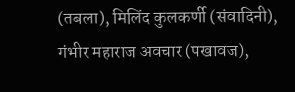(तबला), मिलिंद कुलकर्णी (संवादिनी), गंभीर महाराज अवचार (पखावज),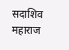सदाशिव महाराज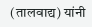(तालवाद्य) यांनी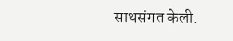साथसंगत केली.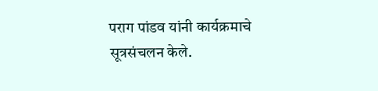पराग पांडव यांनी कार्यक्रमाचे सूत्रसंचलन केले.